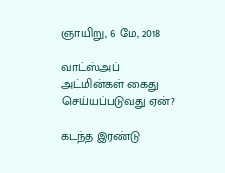ஞாயிறு, 6 மே, 2018

வாட்ஸ்அப் அட்மின்கள் கைது செய்யப்படுவது ஏன்?

கடந்த இரண்டு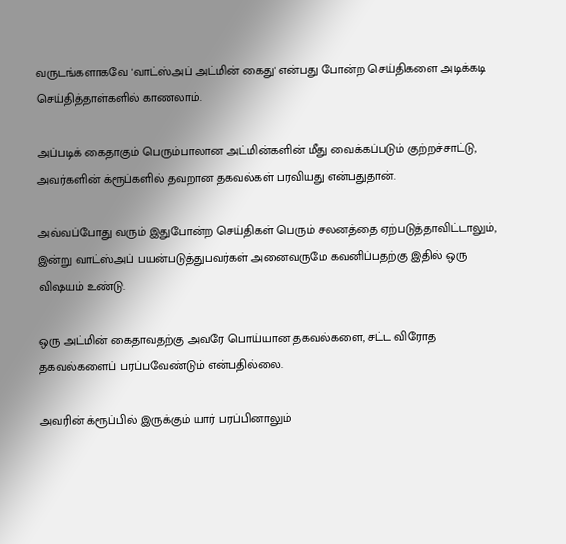வருடங்களாகவே 'வாட்ஸ்அப் அட்மின் கைது' என்பது போன்ற செய்திகளை அடிக்கடி செய்தித்தாள்களில் காணலாம்.

அப்படிக் கைதாகும் பெரும்பாலான அட்மின்களின் மீது வைக்கப்படும் குற்றச்சாட்டு, அவர்களின் க்ரூப்களில் தவறான தகவல்கள் பரவியது என்பதுதான்.

அவ்வப்போது வரும் இதுபோன்ற செய்திகள் பெரும் சலனத்தை ஏற்படுத்தாவிட்டாலும், இன்று வாட்ஸ்அப் பயன்படுத்துபவர்கள் அனைவருமே கவனிப்பதற்கு இதில் ஒரு விஷயம் உண்டு.

ஒரு அட்மின் கைதாவதற்கு அவரே பொய்யான தகவல்களை, சட்ட விரோத தகவல்களைப் பரப்பவேண்டும் என்பதில்லை.

அவரின் க்ரூப்பில் இருக்கும் யார் பரப்பினாலும்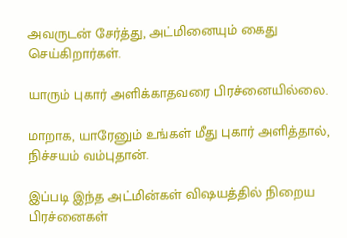அவருடன் சேர்த்து, அட்மினையும் கைது செய்கிறார்கள்.

யாரும் புகார் அளிக்காதவரை பிரச்னையில்லை.

மாறாக, யாரேனும் உங்கள் மீது புகார் அளித்தால், நிச்சயம் வம்புதான்.

இப்படி இந்த அட்மின்கள் விஷயத்தில் நிறைய பிரச்னைகள்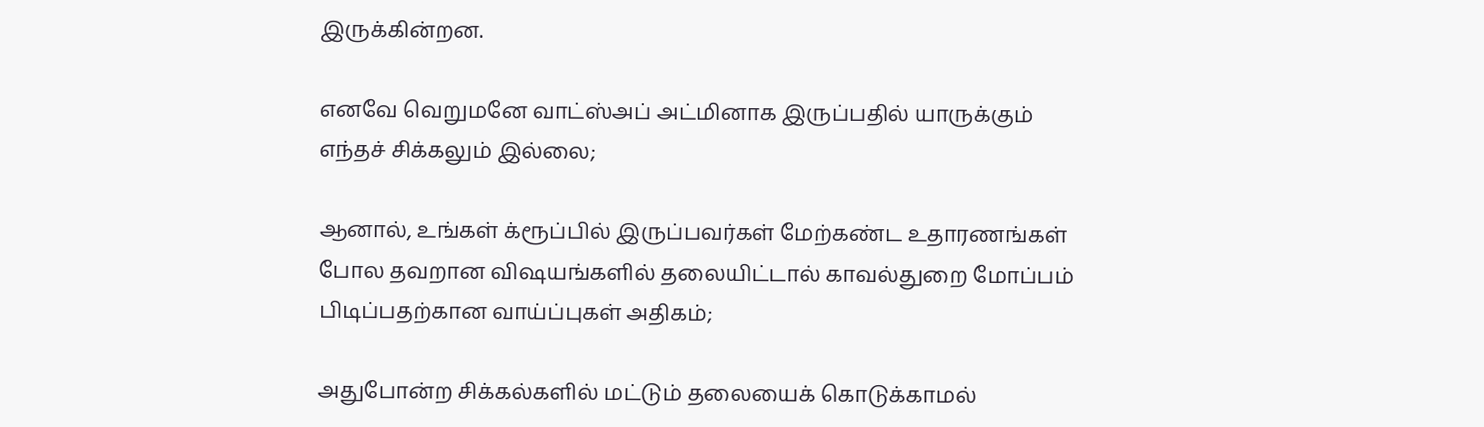இருக்கின்றன.

எனவே வெறுமனே வாட்ஸ்அப் அட்மினாக இருப்பதில் யாருக்கும் எந்தச் சிக்கலும் இல்லை;

ஆனால், உங்கள் க்ரூப்பில் இருப்பவர்கள் மேற்கண்ட உதாரணங்கள் போல தவறான விஷயங்களில் தலையிட்டால் காவல்துறை மோப்பம் பிடிப்பதற்கான வாய்ப்புகள் அதிகம்;

அதுபோன்ற சிக்கல்களில் மட்டும் தலையைக் கொடுக்காமல்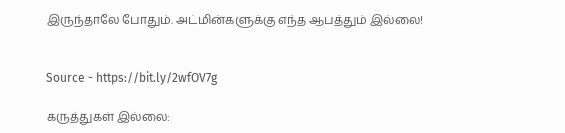இருந்தாலே போதும். அட்மின்களுக்கு எந்த ஆபத்தும் இல்லை!


Source - https://bit.ly/2wfOV7g

கருத்துகள் இல்லை: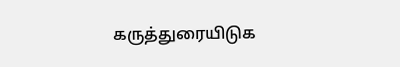கருத்துரையிடுக